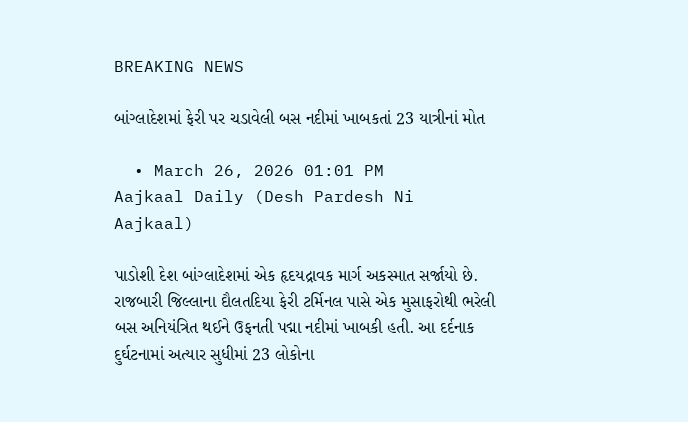BREAKING NEWS

બાંગ્લાદેશમાં ફેરી પર ચડાવેલી બસ નદીમાં ખાબકતાં 23 યાત્રીનાં મોત

  • March 26, 2026 01:01 PM
Aajkaal Daily (Desh Pardesh Ni Aajkaal)

પાડોશી દેશ બાંગ્લાદેશમાં એક હૃદયદ્રાવક માર્ગ અકસ્માત સર્જાયો છે. રાજબારી જિલ્લાના દૌલતદિયા ફેરી ટર્મિનલ પાસે એક મુસાફરોથી ભરેલી બસ અનિયંત્રિત થઈને ઉફનતી પદ્મા નદીમાં ખાબકી હતી. આ દર્દનાક દુર્ઘટનામાં અત્યાર સુધીમાં 23 લોકોના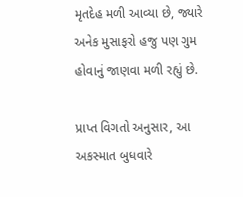મૃતદેહ મળી આવ્યા છે, જ્યારે અનેક મુસાફરો હજુ પણ ગુમ હોવાનું જાણવા મળી રહ્યું છે.

પ્રાપ્ત વિગતો અનુસાર, આ અકસ્માત બુધવારે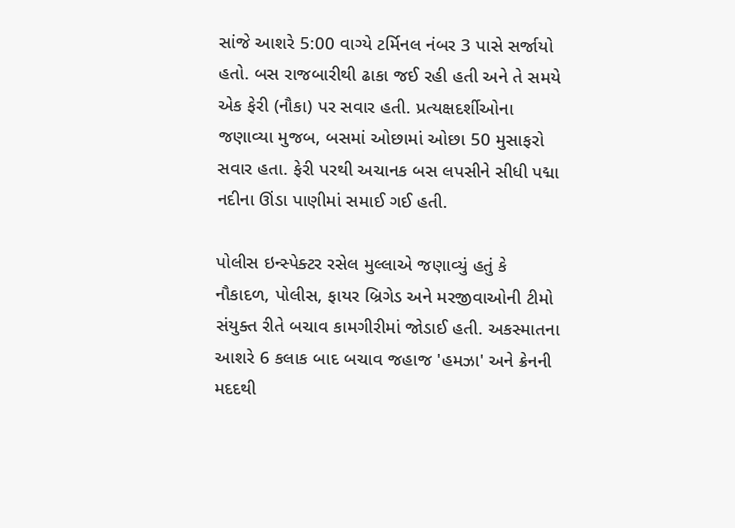સાંજે આશરે 5:00 વાગ્યે ટર્મિનલ નંબર 3 પાસે સર્જાયો હતો. બસ રાજબારીથી ઢાકા જઈ રહી હતી અને તે સમયે એક ફેરી (નૌકા) પર સવાર હતી. પ્રત્યક્ષદર્શીઓના જણાવ્યા મુજબ, બસમાં ઓછામાં ઓછા 50 મુસાફરો સવાર હતા. ફેરી પરથી અચાનક બસ લપસીને સીધી પદ્મા નદીના ઊંડા પાણીમાં સમાઈ ગઈ હતી.

પોલીસ ઇન્સ્પેક્ટર રસેલ મુલ્લાએ જણાવ્યું હતું કે નૌકાદળ, પોલીસ, ફાયર બ્રિગેડ અને મરજીવાઓની ટીમો સંયુક્ત રીતે બચાવ કામગીરીમાં જોડાઈ હતી. અકસ્માતના આશરે 6 કલાક બાદ બચાવ જહાજ 'હમઝા' અને ક્રેનની મદદથી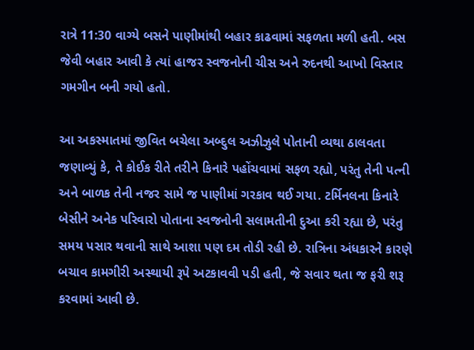રાત્રે 11:30 વાગ્યે બસને પાણીમાંથી બહાર કાઢવામાં સફળતા મળી હતી. બસ જેવી બહાર આવી કે ત્યાં હાજર સ્વજનોની ચીસ અને રુદનથી આખો વિસ્તાર ગમગીન બની ગયો હતો.

આ અકસ્માતમાં જીવિત બચેલા અબ્દુલ અઝીઝુલે પોતાની વ્યથા ઠાલવતા જણાવ્યું કે, તે કોઈક રીતે તરીને કિનારે પહોંચવામાં સફળ રહ્યો, પરંતુ તેની પત્ની અને બાળક તેની નજર સામે જ પાણીમાં ગરકાવ થઈ ગયા. ટર્મિનલના કિનારે બેસીને અનેક પરિવારો પોતાના સ્વજનોની સલામતીની દુઆ કરી રહ્યા છે, પરંતુ સમય પસાર થવાની સાથે આશા પણ દમ તોડી રહી છે. રાત્રિના અંધકારને કારણે બચાવ કામગીરી અસ્થાયી રૂપે અટકાવવી પડી હતી, જે સવાર થતા જ ફરી શરૂ કરવામાં આવી છે.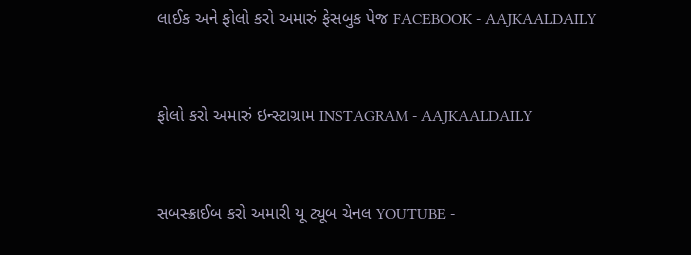લાઈક અને ફોલો કરો અમારું ફેસબુક પેજ FACEBOOK - AAJKAALDAILY


ફોલો કરો અમારું ઇન્સ્ટાગ્રામ INSTAGRAM - AAJKAALDAILY


સબસ્ક્રાઈબ કરો અમારી યૂ ટ્યૂબ ચેનલ YOUTUBE -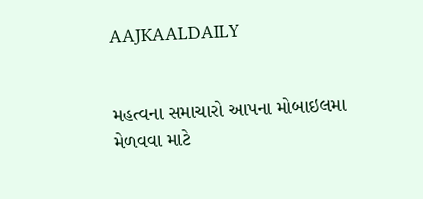AAJKAALDAILY


મહત્વના સમાચારો આપના મોબાઇલમા મેળવવા માટે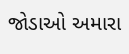જોડાઓ અમારા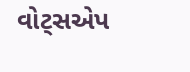વોટ્સએપ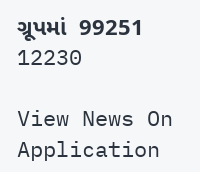ગ્રૂપમાં  99251 12230

View News On Application